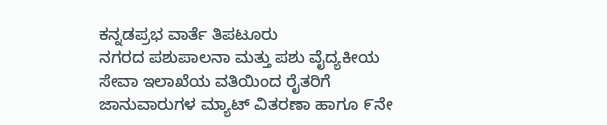ಕನ್ನಡಪ್ರಭ ವಾರ್ತೆ ತಿಪಟೂರು
ನಗರದ ಪಶುಪಾಲನಾ ಮತ್ತು ಪಶು ವೈದ್ಯಕೀಯ ಸೇವಾ ಇಲಾಖೆಯ ವತಿಯಿಂದ ರೈತರಿಗೆ ಜಾನುವಾರುಗಳ ಮ್ಯಾಟ್ ವಿತರಣಾ ಹಾಗೂ ೯ನೇ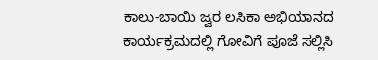ಕಾಲು-ಬಾಯಿ ಜ್ವರ ಲಸಿಕಾ ಅಭಿಯಾನದ ಕಾರ್ಯಕ್ರಮದಲ್ಲಿ ಗೋವಿಗೆ ಪೂಜೆ ಸಲ್ಲಿಸಿ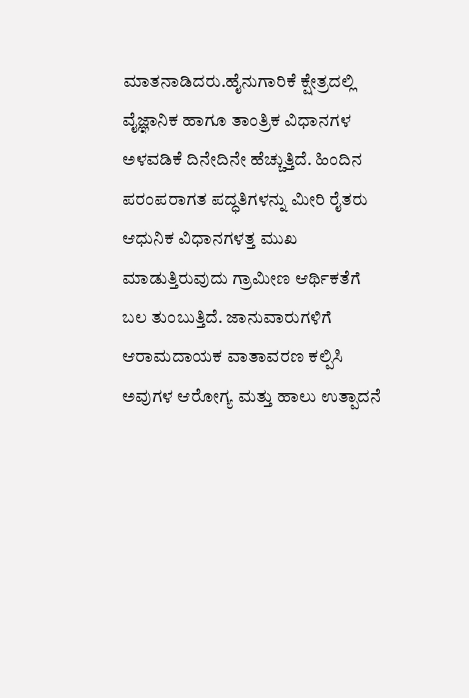ಮಾತನಾಡಿದರು.ಹೈನುಗಾರಿಕೆ ಕ್ಷೇತ್ರದಲ್ಲಿ ವೈಜ್ಞಾನಿಕ ಹಾಗೂ ತಾಂತ್ರಿಕ ವಿಧಾನಗಳ ಅಳವಡಿಕೆ ದಿನೇದಿನೇ ಹೆಚ್ಚುತ್ತಿದೆ. ಹಿಂದಿನ ಪರಂಪರಾಗತ ಪದ್ಧತಿಗಳನ್ನು ಮೀರಿ ರೈತರು ಆಧುನಿಕ ವಿಧಾನಗಳತ್ತ ಮುಖ ಮಾಡುತ್ತಿರುವುದು ಗ್ರಾಮೀಣ ಆರ್ಥಿಕತೆಗೆ ಬಲ ತುಂಬುತ್ತಿದೆ. ಜಾನುವಾರುಗಳಿಗೆ ಆರಾಮದಾಯಕ ವಾತಾವರಣ ಕಲ್ಪಿಸಿ ಅವುಗಳ ಆರೋಗ್ಯ ಮತ್ತು ಹಾಲು ಉತ್ಪಾದನೆ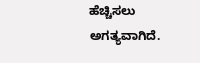ಹೆಚ್ಚಿಸಲು ಅಗತ್ಯವಾಗಿದೆ.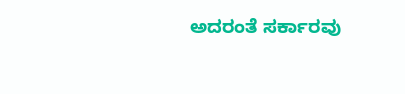ಅದರಂತೆ ಸರ್ಕಾರವು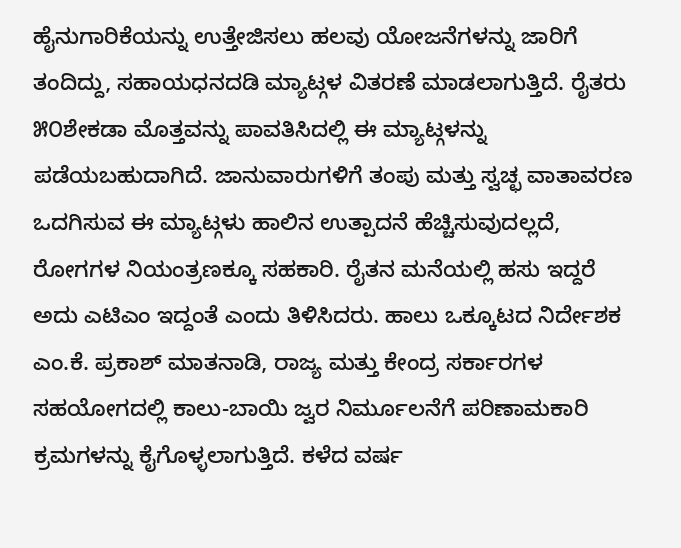ಹೈನುಗಾರಿಕೆಯನ್ನು ಉತ್ತೇಜಿಸಲು ಹಲವು ಯೋಜನೆಗಳನ್ನು ಜಾರಿಗೆ ತಂದಿದ್ದು, ಸಹಾಯಧನದಡಿ ಮ್ಯಾಟ್ಗಳ ವಿತರಣೆ ಮಾಡಲಾಗುತ್ತಿದೆ. ರೈತರು ೫೦ಶೇಕಡಾ ಮೊತ್ತವನ್ನು ಪಾವತಿಸಿದಲ್ಲಿ ಈ ಮ್ಯಾಟ್ಗಳನ್ನು ಪಡೆಯಬಹುದಾಗಿದೆ. ಜಾನುವಾರುಗಳಿಗೆ ತಂಪು ಮತ್ತು ಸ್ವಚ್ಛ ವಾತಾವರಣ ಒದಗಿಸುವ ಈ ಮ್ಯಾಟ್ಗಳು ಹಾಲಿನ ಉತ್ಪಾದನೆ ಹೆಚ್ಚಿಸುವುದಲ್ಲದೆ, ರೋಗಗಳ ನಿಯಂತ್ರಣಕ್ಕೂ ಸಹಕಾರಿ. ರೈತನ ಮನೆಯಲ್ಲಿ ಹಸು ಇದ್ದರೆ ಅದು ಎಟಿಎಂ ಇದ್ದಂತೆ ಎಂದು ತಿಳಿಸಿದರು. ಹಾಲು ಒಕ್ಕೂಟದ ನಿರ್ದೇಶಕ ಎಂ.ಕೆ. ಪ್ರಕಾಶ್ ಮಾತನಾಡಿ, ರಾಜ್ಯ ಮತ್ತು ಕೇಂದ್ರ ಸರ್ಕಾರಗಳ ಸಹಯೋಗದಲ್ಲಿ ಕಾಲು-ಬಾಯಿ ಜ್ವರ ನಿರ್ಮೂಲನೆಗೆ ಪರಿಣಾಮಕಾರಿ ಕ್ರಮಗಳನ್ನು ಕೈಗೊಳ್ಳಲಾಗುತ್ತಿದೆ. ಕಳೆದ ವರ್ಷ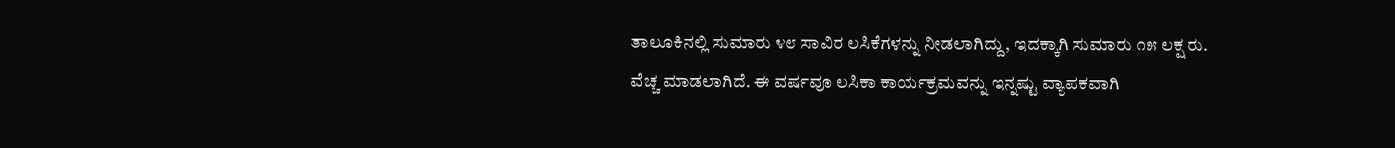ತಾಲೂಕಿನಲ್ಲಿ ಸುಮಾರು ೪೮ ಸಾವಿರ ಲಸಿಕೆಗಳನ್ನು ನೀಡಲಾಗಿದ್ದು, ಇದಕ್ಕಾಗಿ ಸುಮಾರು ೧೫ ಲಕ್ಷ ರು. ವೆಚ್ಚ ಮಾಡಲಾಗಿದೆ. ಈ ವರ್ಷವೂ ಲಸಿಕಾ ಕಾರ್ಯಕ್ರಮವನ್ನು ಇನ್ನಷ್ಟು ವ್ಯಾಪಕವಾಗಿ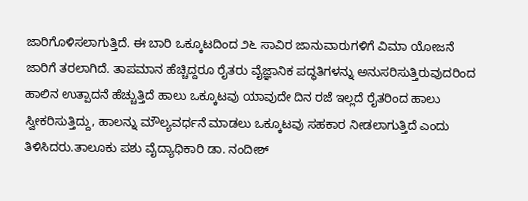ಜಾರಿಗೊಳಿಸಲಾಗುತ್ತಿದೆ. ಈ ಬಾರಿ ಒಕ್ಕೂಟದಿಂದ ೨೬ ಸಾವಿರ ಜಾನುವಾರುಗಳಿಗೆ ವಿಮಾ ಯೋಜನೆ ಜಾರಿಗೆ ತರಲಾಗಿದೆ. ತಾಪಮಾನ ಹೆಚ್ಚಿದ್ದರೂ ರೈತರು ವೈಜ್ಞಾನಿಕ ಪದ್ಧತಿಗಳನ್ನು ಅನುಸರಿಸುತ್ತಿರುವುದರಿಂದ ಹಾಲಿನ ಉತ್ಪಾದನೆ ಹೆಚ್ಚುತ್ತಿದೆ ಹಾಲು ಒಕ್ಕೂಟವು ಯಾವುದೇ ದಿನ ರಜೆ ಇಲ್ಲದೆ ರೈತರಿಂದ ಹಾಲು ಸ್ವೀಕರಿಸುತ್ತಿದ್ದು, ಹಾಲನ್ನು ಮೌಲ್ಯವರ್ಧನೆ ಮಾಡಲು ಒಕ್ಕೂಟವು ಸಹಕಾರ ನೀಡಲಾಗುತ್ತಿದೆ ಎಂದು ತಿಳಿಸಿದರು.ತಾಲೂಕು ಪಶು ವೈದ್ಯಾಧಿಕಾರಿ ಡಾ. ನಂದೀಶ್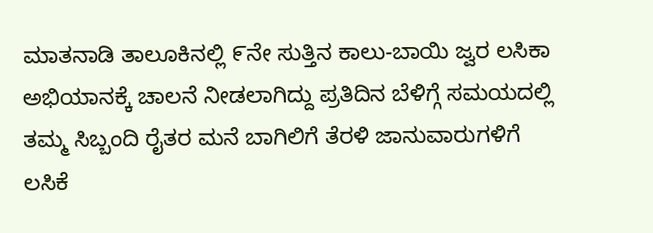ಮಾತನಾಡಿ ತಾಲೂಕಿನಲ್ಲಿ ೯ನೇ ಸುತ್ತಿನ ಕಾಲು-ಬಾಯಿ ಜ್ವರ ಲಸಿಕಾ ಅಭಿಯಾನಕ್ಕೆ ಚಾಲನೆ ನೀಡಲಾಗಿದ್ದು ಪ್ರತಿದಿನ ಬೆಳಿಗ್ಗೆ ಸಮಯದಲ್ಲಿ ತಮ್ಮ ಸಿಬ್ಬಂದಿ ರೈತರ ಮನೆ ಬಾಗಿಲಿಗೆ ತೆರಳಿ ಜಾನುವಾರುಗಳಿಗೆ ಲಸಿಕೆ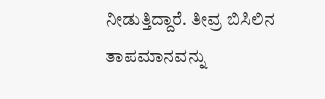ನೀಡುತ್ತಿದ್ದಾರೆ. ತೀವ್ರ ಬಿಸಿಲಿನ ತಾಪಮಾನವನ್ನು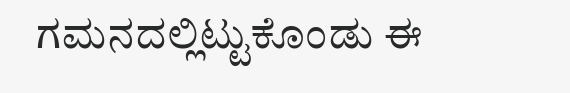ಗಮನದಲ್ಲಿಟ್ಟುಕೊಂಡು ಈ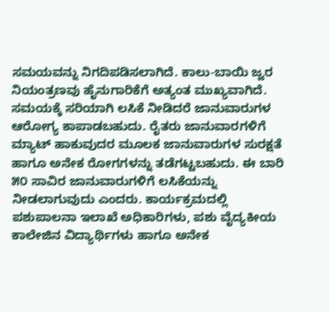ಸಮಯವನ್ನು ನಿಗದಿಪಡಿಸಲಾಗಿದೆ. ಕಾಲು-ಬಾಯಿ ಜ್ವರ ನಿಯಂತ್ರಣವು ಹೈನುಗಾರಿಕೆಗೆ ಅತ್ಯಂತ ಮುಖ್ಯವಾಗಿದೆ. ಸಮಯಕ್ಕೆ ಸರಿಯಾಗಿ ಲಸಿಕೆ ನೀಡಿದರೆ ಜಾನುವಾರುಗಳ ಆರೋಗ್ಯ ಕಾಪಾಡಬಹುದು. ರೈತರು ಜಾನುವಾರಗಳಿಗೆ ಮ್ಯಾಟ್ ಹಾಕುವುದರ ಮೂಲಕ ಜಾನುವಾರುಗಳ ಸುರಕ್ಷತೆ ಹಾಗೂ ಅನೇಕ ರೋಗಗಳನ್ನು ತಡೆಗಟ್ಟಬಹುದು. ಈ ಬಾರಿ ೫೦ ಸಾವಿರ ಜಾನುವಾರುಗಳಿಗೆ ಲಸಿಕೆಯನ್ನು ನೀಡಲಾಗುವುದು ಎಂದರು. ಕಾರ್ಯಕ್ರಮದಲ್ಲಿ ಪಶುಪಾಲನಾ ಇಲಾಖೆ ಅಧಿಕಾರಿಗಳು, ಪಶು ವೈದ್ಯಕೀಯ ಕಾಲೇಜಿನ ವಿದ್ಯಾರ್ಥಿಗಳು ಹಾಗೂ ಅನೇಕ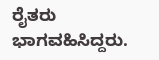ರೈತರು ಭಾಗವಹಿಸಿದ್ದರು.